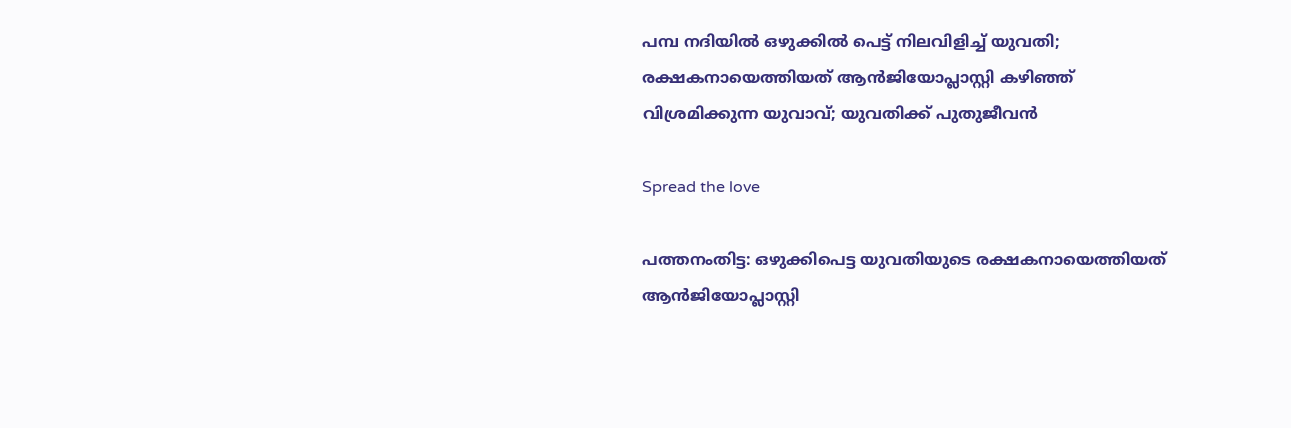പമ്പ നദിയിൽ ഒഴുക്കില്‍ പെട്ട് നിലവിളിച്ച് യുവതി; രക്ഷകനായെത്തിയത് ആൻജിയോപ്ലാസ്റ്റി കഴിഞ്ഞ് വിശ്രമിക്കുന്ന യുവാവ്; യുവതിക്ക് പുതുജീവൻ

Spread the love

പത്തനംതിട്ട: ഒഴുക്കിപെട്ട യുവതിയുടെ രക്ഷകനായെത്തിയത് ആൻജിയോപ്ലാസ്റ്റി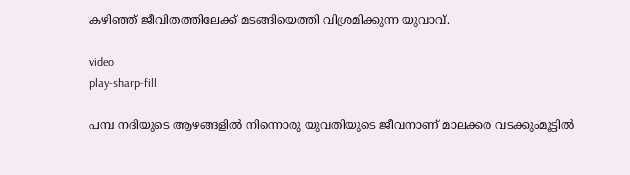കഴിഞ്ഞ് ജീവിതത്തിലേക്ക് മടങ്ങിയെത്തി വിശ്രമിക്കുന്ന യുവാവ്.

video
play-sharp-fill

പമ്പ നദിയുടെ ആഴങ്ങളില്‍ നിന്നൊരു യുവതിയുടെ ജീവനാണ് മാലക്കര വടക്കുംമൂട്ടില്‍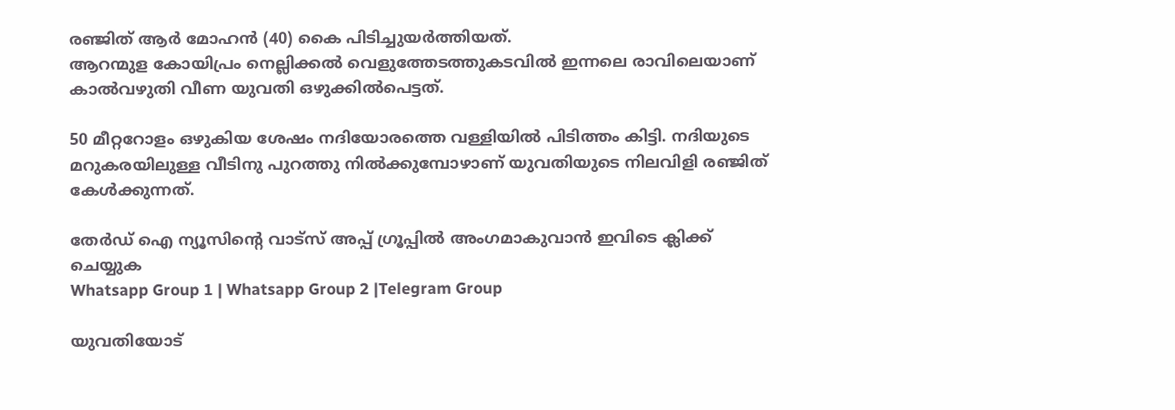രഞ്ജിത് ആർ മോഹൻ (40) കൈ പിടിച്ചുയർത്തിയത്.
ആറന്മുള കോയിപ്രം നെല്ലിക്കല്‍ വെളുത്തേടത്തുകടവില്‍ ഇന്നലെ രാവിലെയാണ് കാല്‍വഴുതി വീണ യുവതി ഒഴുക്കില്‍പെട്ടത്.

50 മീറ്ററോളം ഒഴുകിയ ശേഷം നദിയോരത്തെ വള്ളിയില്‍ പിടിത്തം കിട്ടി. നദിയുടെ മറുകരയിലുള്ള വീടിനു പുറത്തു നില്‍ക്കുമ്പോഴാണ് യുവതിയുടെ നിലവിളി രഞ്ജിത് കേള്‍ക്കുന്നത്.

തേർഡ് ഐ ന്യൂസിന്റെ വാട്സ് അപ്പ് ഗ്രൂപ്പിൽ അംഗമാകുവാൻ ഇവിടെ ക്ലിക്ക് ചെയ്യുക
Whatsapp Group 1 | Whatsapp Group 2 |Telegram Group

യുവതിയോട്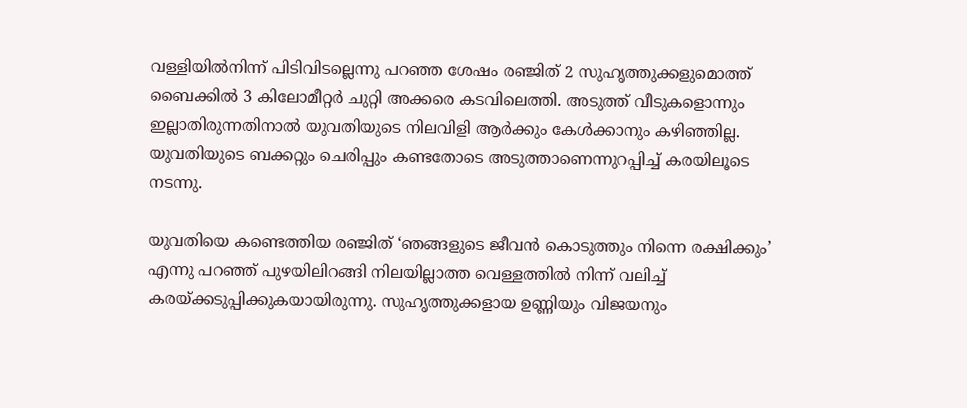വള്ളിയില്‍നിന്ന് പിടിവിടല്ലെന്നു പറഞ്ഞ ശേഷം രഞ്ജിത് 2 സുഹ‍ൃത്തുക്കളുമൊത്ത് ബൈക്കില്‍ 3 കിലോമീറ്റർ ചുറ്റി അക്കരെ കടവിലെത്തി. അടുത്ത് വീടുകളൊന്നും ഇല്ലാതിരുന്നതിനാല്‍ യുവതിയുടെ നിലവിളി ആർക്കും കേള്‍ക്കാനും കഴിഞ്ഞില്ല. യുവതിയുടെ ബക്കറ്റും ചെരിപ്പും കണ്ടതോടെ അടുത്താണെന്നുറപ്പിച്ച്‌ കരയിലൂടെ നടന്നു.

യുവതിയെ കണ്ടെത്തിയ രഞ്ജിത് ‘ഞങ്ങളുടെ ജീവൻ കൊടുത്തും നിന്നെ രക്ഷിക്കും’ എന്നു പറഞ്ഞ് പുഴയിലിറങ്ങി നിലയില്ലാത്ത വെള്ളത്തില്‍ നിന്ന് വലിച്ച്‌ കരയ്ക്കടുപ്പിക്കുകയായിരുന്നു. സുഹൃത്തുക്കളായ ഉണ്ണിയും വിജയനും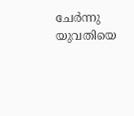ചേർന്നു യുവതിയെ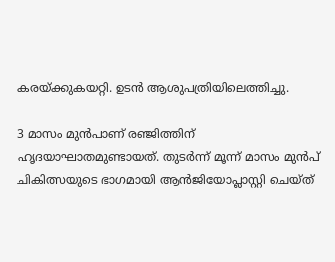കരയ്ക്കുകയറ്റി. ഉടൻ ആശുപത്രിയിലെത്തിച്ചു.

3 മാസം മുൻപാണ് രഞ്ജിത്തിന് ഹൃദയാഘാതമുണ്ടായത്. തുടർന്ന് മൂന്ന് മാസം മുൻപ് ചികിത്സയുടെ ഭാഗമായി ആൻജിയോപ്ലാസ്റ്റി ചെയ്ത്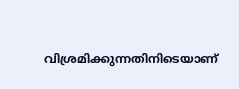വിശ്രമിക്കുന്നതിനിടെയാണ്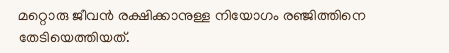മറ്റൊരു ജീവൻ രക്ഷിക്കാനുള്ള നിയോഗം രഞ്ജിത്തിനെ തേടിയെത്തിയത്.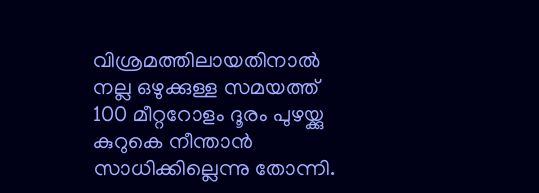വിശ്രമത്തിലായതിനാല്‍ നല്ല ഒഴുക്കുള്ള സമയത്ത് 100 മീറ്ററോളം ദൂരം പുഴയ്ക്കു കുറുകെ നീന്താൻ സാധിക്കില്ലെന്നു തോന്നി.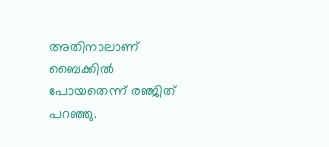അതിനാലാണ് ബൈക്കില്‍ പോയതെന്ന് രഞ്ജിത് പറഞ്ഞു.